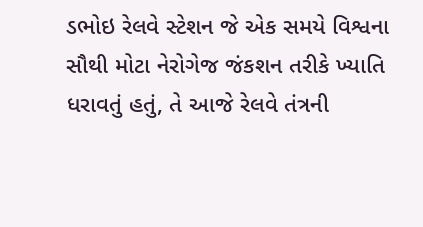ડભોઇ રેલવે સ્ટેશન જે એક સમયે વિશ્વના સૌથી મોટા નેરોગેજ જંકશન તરીકે ખ્યાતિ ધરાવતું હતું, તે આજે રેલવે તંત્રની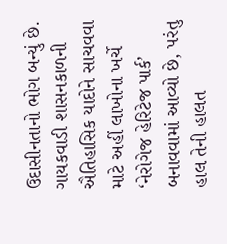ઉદાસીનતાનો ભોગ બન્યું છે. ગાયકવાડી શાસનકાળની ઐતિહાસિક યાદોને સાચવવા માટે અહીં લાખોના ખર્ચે ‘નેરોગેજ હેરિટેજ પાર્ક’ બનાવવામાં આવ્યો છે, પરંતુ હાલ તેની હાલત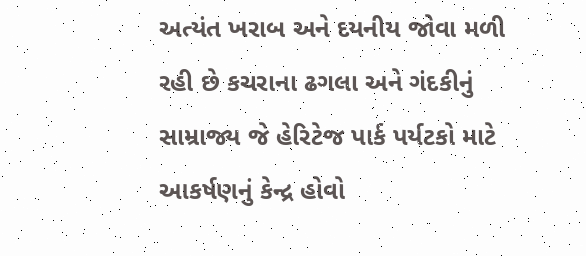અત્યંત ખરાબ અને દયનીય જોવા મળી રહી છે કચરાના ઢગલા અને ગંદકીનું સામ્રાજ્ય જે હેરિટેજ પાર્ક પર્યટકો માટે આકર્ષણનું કેન્દ્ર હોવો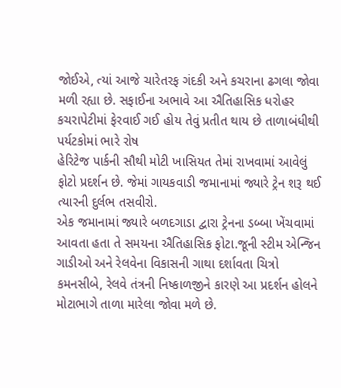જોઈએ, ત્યાં આજે ચારેતરફ ગંદકી અને કચરાના ઢગલા જોવા મળી રહ્યા છે. સફાઈના અભાવે આ ઐતિહાસિક ધરોહર કચરાપેટીમાં ફેરવાઈ ગઈ હોય તેવું પ્રતીત થાય છે તાળાબંધીથી પર્યટકોમાં ભારે રોષ
હેરિટેજ પાર્કની સૌથી મોટી ખાસિયત તેમાં રાખવામાં આવેલું ફોટો પ્રદર્શન છે. જેમાં ગાયકવાડી જમાનામાં જ્યારે ટ્રેન શરૂ થઈ ત્યારની દુર્લભ તસવીરો.
એક જમાનામાં જ્યારે બળદગાડા દ્વારા ટ્રેનના ડબ્બા ખેંચવામાં આવતા હતા તે સમયના ઐતિહાસિક ફોટા.જૂની સ્ટીમ એન્જિન ગાડીઓ અને રેલવેના વિકાસની ગાથા દર્શાવતા ચિત્રો કમનસીબે, રેલવે તંત્રની નિષ્કાળજીને કારણે આ પ્રદર્શન હોલને મોટાભાગે તાળા મારેલા જોવા મળે છે.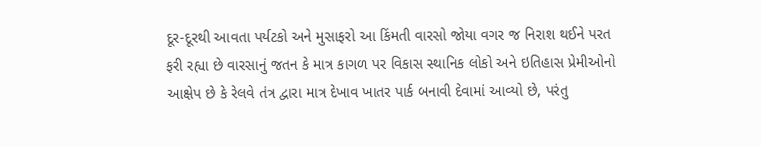દૂર-દૂરથી આવતા પર્યટકો અને મુસાફરો આ કિંમતી વારસો જોયા વગર જ નિરાશ થઈને પરત ફરી રહ્યા છે વારસાનું જતન કે માત્ર કાગળ પર વિકાસ સ્થાનિક લોકો અને ઇતિહાસ પ્રેમીઓનો આક્ષેપ છે કે રેલવે તંત્ર દ્વારા માત્ર દેખાવ ખાતર પાર્ક બનાવી દેવામાં આવ્યો છે, પરંતુ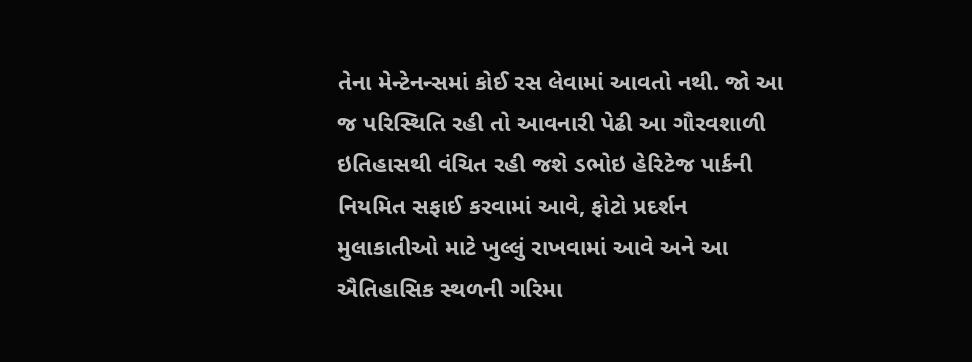તેના મેન્ટેનન્સમાં કોઈ રસ લેવામાં આવતો નથી. જો આ જ પરિસ્થિતિ રહી તો આવનારી પેઢી આ ગૌરવશાળી ઇતિહાસથી વંચિત રહી જશે ડભોઇ હેરિટેજ પાર્કની નિયમિત સફાઈ કરવામાં આવે, ફોટો પ્રદર્શન મુલાકાતીઓ માટે ખુલ્લું રાખવામાં આવે અને આ ઐતિહાસિક સ્થળની ગરિમા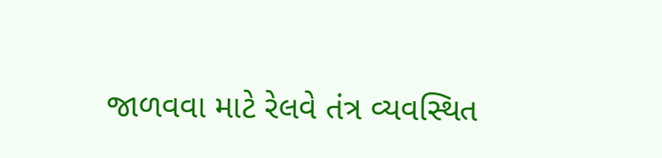જાળવવા માટે રેલવે તંત્ર વ્યવસ્થિત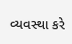વ્યવસ્થા કરે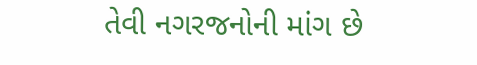તેવી નગરજનોની માંગ છે